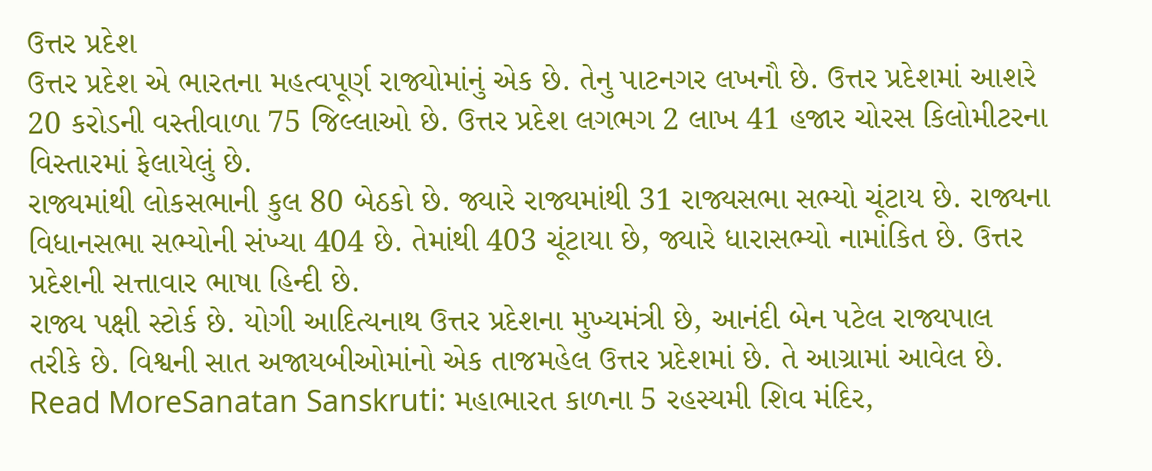ઉત્તર પ્રદેશ
ઉત્તર પ્રદેશ એ ભારતના મહત્વપૂર્ણ રાજ્યોમાંનું એક છે. તેનુ પાટનગર લખનૌ છે. ઉત્તર પ્રદેશમાં આશરે 20 કરોડની વસ્તીવાળા 75 જિલ્લાઓ છે. ઉત્તર પ્રદેશ લગભગ 2 લાખ 41 હજાર ચોરસ કિલોમીટરના વિસ્તારમાં ફેલાયેલું છે.
રાજ્યમાંથી લોકસભાની કુલ 80 બેઠકો છે. જ્યારે રાજ્યમાંથી 31 રાજ્યસભા સભ્યો ચૂંટાય છે. રાજ્યના વિધાનસભા સભ્યોની સંખ્યા 404 છે. તેમાંથી 403 ચૂંટાયા છે, જ્યારે ધારાસભ્યો નામાંકિત છે. ઉત્તર પ્રદેશની સત્તાવાર ભાષા હિન્દી છે.
રાજ્ય પક્ષી સ્ટોર્ક છે. યોગી આદિત્યનાથ ઉત્તર પ્રદેશના મુખ્યમંત્રી છે, આનંદી બેન પટેલ રાજ્યપાલ તરીકે છે. વિશ્વની સાત અજાયબીઓમાંનો એક તાજમહેલ ઉત્તર પ્રદેશમાં છે. તે આગ્રામાં આવેલ છે.
Read MoreSanatan Sanskruti: મહાભારત કાળના 5 રહસ્યમી શિવ મંદિર,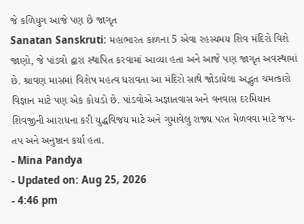જે કળિયુગ આજે પણ છે જાગૃત
Sanatan Sanskruti: મહાભારત કાળના 5 એવા રહસ્યમય શિવ મંદિરો વિશે જાણો, જે પાંડવો દ્વારા સ્થાપિત કરવામાં આવ્યા હતા અને આજે પણ જાગૃત અવસ્થામાં છે. શ્રાવણ માસમાં વિશેષ મહત્વ ધરાવતા આ મંદિરો સાથે જોડાયેલા અદ્ભુત ચમત્કારો વિજ્ઞાન માટે પણ એક કોયડો છે. પાંડવોએ અજ્ઞાતવાસ અને વનવાસ દરમિયાન શિવજીની આરાધના કરી યુદ્ધવિજય માટે અને ગુમાવેલુ રાજ્ય પરત મેળવવા માટે જપ-તપ અને અનુષ્ઠાન કર્યા હતા.
- Mina Pandya
- Updated on: Aug 25, 2026
- 4:46 pm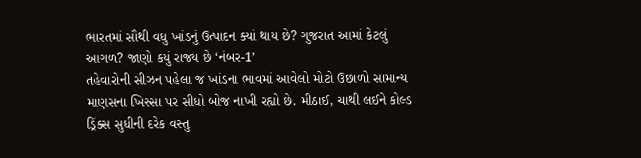ભારતમાં સૌથી વધુ ખાંડનું ઉત્પાદન ક્યાં થાય છે? ગુજરાત આમાં કેટલું આગળ? જાણો કયું રાજ્ય છે ‘નંબર-1’
તહેવારોની સીઝન પહેલા જ ખાંડના ભાવમાં આવેલો મોટો ઉછાળો સામાન્ય માણસના ખિસ્સા પર સીધો બોજ નાખી રહ્યો છે. મીઠાઈ, ચાથી લઈને કોલ્ડ ડ્રિંક્સ સુધીની દરેક વસ્તુ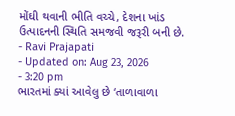મોંઘી થવાની ભીતિ વચ્ચે, દેશના ખાંડ ઉત્પાદનની સ્થિતિ સમજવી જરૂરી બની છે.
- Ravi Prajapati
- Updated on: Aug 23, 2026
- 3:20 pm
ભારતમાં ક્યાં આવેલુ છે ‘તાળાવાળા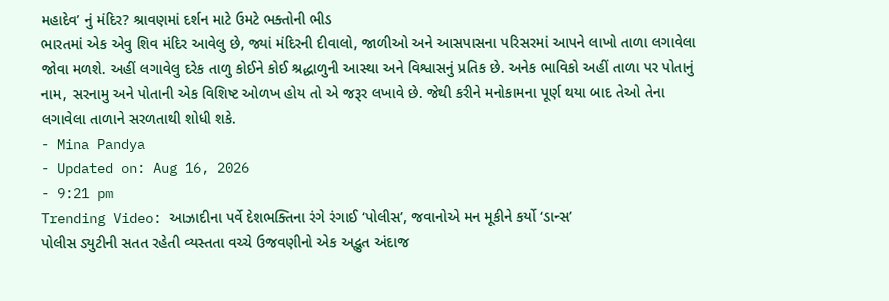મહાદેવ’ નું મંદિર? શ્રાવણમાં દર્શન માટે ઉમટે ભક્તોની ભીડ
ભારતમાં એક એવુ શિવ મંદિર આવેલુ છે, જ્યાં મંદિરની દીવાલો, જાળીઓ અને આસપાસના પરિસરમાં આપને લાખો તાળા લગાવેલા જોવા મળશે. અહીં લગાવેલુ દરેક તાળુ કોઈને કોઈ શ્રદ્ધાળુની આસ્થા અને વિશ્વાસનું પ્રતિક છે. અનેક ભાવિકો અહીં તાળા પર પોતાનું નામ, સરનામુ અને પોતાની એક વિશિષ્ટ ઓળખ હોય તો એ જરૂર લખાવે છે. જેથી કરીને મનોકામના પૂર્ણ થયા બાદ તેઓ તેના લગાવેલા તાળાને સરળતાથી શોધી શકે.
- Mina Pandya
- Updated on: Aug 16, 2026
- 9:21 pm
Trending Video: આઝાદીના પર્વે દેશભક્તિના રંગે રંગાઈ ‘પોલીસ’, જવાનોએ મન મૂકીને કર્યો ‘ડાન્સ’
પોલીસ ડ્યુટીની સતત રહેતી વ્યસ્તતા વચ્ચે ઉજવણીનો એક અદ્ભુત અંદાજ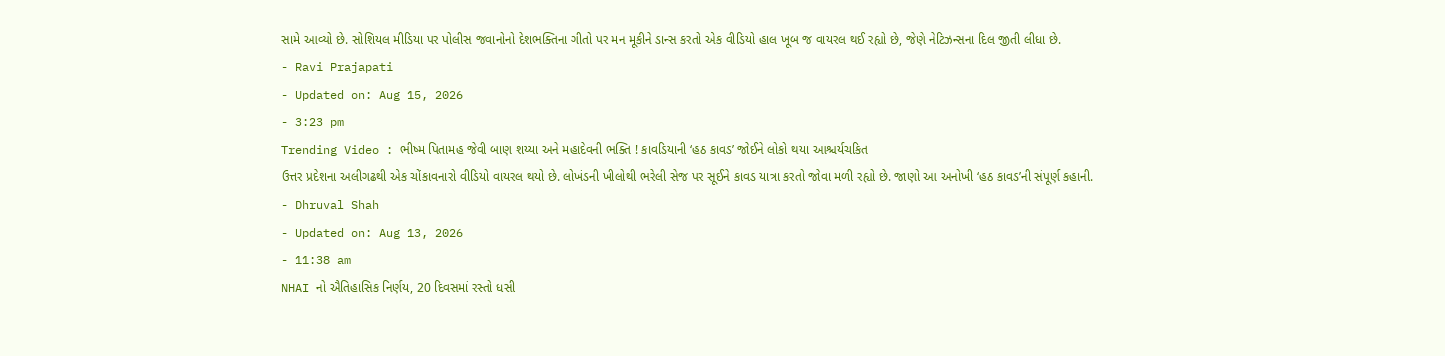સામે આવ્યો છે. સોશિયલ મીડિયા પર પોલીસ જવાનોનો દેશભક્તિના ગીતો પર મન મૂકીને ડાન્સ કરતો એક વીડિયો હાલ ખૂબ જ વાયરલ થઈ રહ્યો છે, જેણે નેટિઝન્સના દિલ જીતી લીધા છે.
- Ravi Prajapati
- Updated on: Aug 15, 2026
- 3:23 pm
Trending Video : ભીષ્મ પિતામહ જેવી બાણ શય્યા અને મહાદેવની ભક્તિ ! કાવડિયાની ‘હઠ કાવડ’ જોઈને લોકો થયા આશ્ચર્યચકિત
ઉત્તર પ્રદેશના અલીગઢથી એક ચોંકાવનારો વીડિયો વાયરલ થયો છે. લોખંડની ખીલોથી ભરેલી સેજ પર સૂઈને કાવડ યાત્રા કરતો જોવા મળી રહ્યો છે. જાણો આ અનોખી ‘હઠ કાવડ’ની સંપૂર્ણ કહાની.
- Dhruval Shah
- Updated on: Aug 13, 2026
- 11:38 am
NHAI નો ઐતિહાસિક નિર્ણય, 20 દિવસમાં રસ્તો ધસી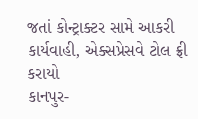જતાં કોન્ટ્રાક્ટર સામે આકરી કાર્યવાહી, એક્સપ્રેસવે ટોલ ફ્રી કરાયો
કાનપુર-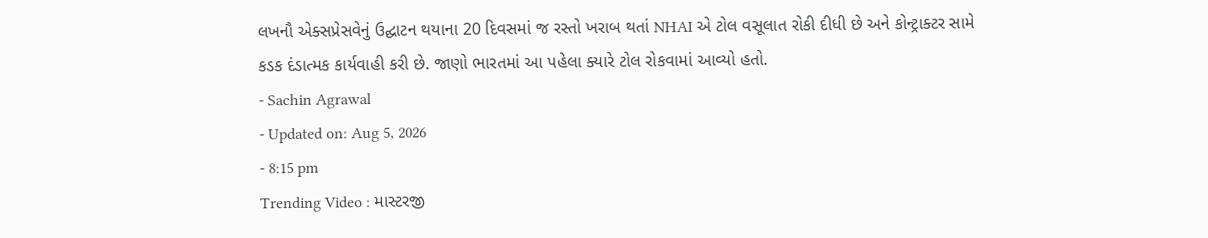લખનૌ એક્સપ્રેસવેનું ઉદ્ઘાટન થયાના 20 દિવસમાં જ રસ્તો ખરાબ થતાં NHAI એ ટોલ વસૂલાત રોકી દીધી છે અને કોન્ટ્રાક્ટર સામે કડક દંડાત્મક કાર્યવાહી કરી છે. જાણો ભારતમાં આ પહેલા ક્યારે ટોલ રોકવામાં આવ્યો હતો.
- Sachin Agrawal
- Updated on: Aug 5, 2026
- 8:15 pm
Trending Video : માસ્ટરજી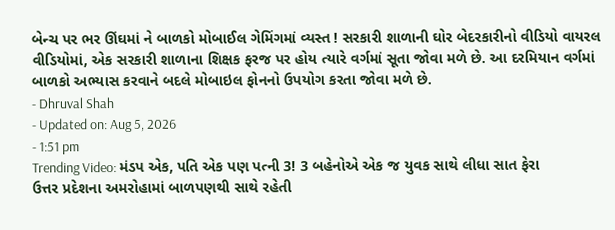બેન્ચ પર ભર ઊંઘમાં ને બાળકો મોબાઈલ ગેમિંગમાં વ્યસ્ત ! સરકારી શાળાની ઘોર બેદરકારીનો વીડિયો વાયરલ
વીડિયોમાં, એક સરકારી શાળાના શિક્ષક ફરજ પર હોય ત્યારે વર્ગમાં સૂતા જોવા મળે છે. આ દરમિયાન વર્ગમાં બાળકો અભ્યાસ કરવાને બદલે મોબાઇલ ફોનનો ઉપયોગ કરતા જોવા મળે છે.
- Dhruval Shah
- Updated on: Aug 5, 2026
- 1:51 pm
Trending Video: મંડપ એક, પતિ એક પણ પત્ની 3! 3 બહેનોએ એક જ યુવક સાથે લીધા સાત ફેરા
ઉત્તર પ્રદેશના અમરોહામાં બાળપણથી સાથે રહેતી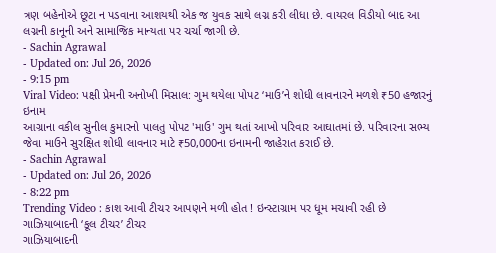ત્રણ બહેનોએ છૂટા ન પડવાના આશયથી એક જ યુવક સાથે લગ્ન કરી લીધા છે. વાયરલ વિડીયો બાદ આ લગ્નની કાનૂની અને સામાજિક માન્યતા પર ચર્ચા જાગી છે.
- Sachin Agrawal
- Updated on: Jul 26, 2026
- 9:15 pm
Viral Video: પક્ષી પ્રેમની અનોખી મિસાલ: ગુમ થયેલા પોપટ ‘માઉ’ને શોધી લાવનારને મળશે ₹50 હજારનું ઇનામ
આગ્રાના વકીલ સુનીલ કુમારનો પાલતુ પોપટ 'માઉ' ગુમ થતાં આખો પરિવાર આઘાતમાં છે. પરિવારના સભ્ય જેવા માઉને સુરક્ષિત શોધી લાવનાર માટે ₹50,000ના ઇનામની જાહેરાત કરાઈ છે.
- Sachin Agrawal
- Updated on: Jul 26, 2026
- 8:22 pm
Trending Video : કાશ આવી ટીચર આપણને મળી હોત ! ઇન્સ્ટાગ્રામ પર ધૂમ મચાવી રહી છે ગાઝિયાબાદની ‘કૂલ ટીચર’ ટીચર
ગાઝિયાબાદની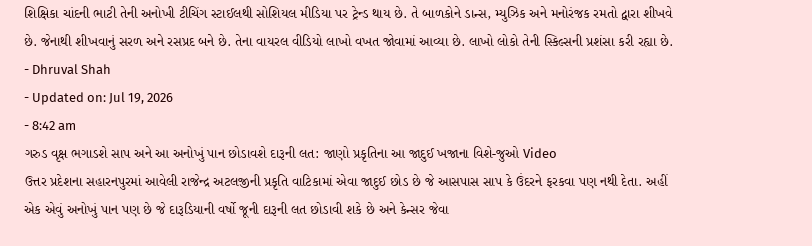શિક્ષિકા ચાંદની ભાટી તેની અનોખી ટીચિંગ સ્ટાઈલથી સોશિયલ મીડિયા પર ટ્રેન્ડ થાય છે. તે બાળકોને ડાન્સ, મ્યુઝિક અને મનોરંજક રમતો દ્વારા શીખવે છે. જેનાથી શીખવાનું સરળ અને રસપ્રદ બને છે. તેના વાયરલ વીડિયો લાખો વખત જોવામાં આવ્યા છે. લાખો લોકો તેની સ્કિલ્સની પ્રશંસા કરી રહ્યા છે.
- Dhruval Shah
- Updated on: Jul 19, 2026
- 8:42 am
ગરુડ વૃક્ષ ભગાડશે સાપ અને આ અનોખું પાન છોડાવશે દારૂની લત: જાણો પ્રકૃતિના આ જાદુઈ ખજાના વિશે-જુઓ Video
ઉત્તર પ્રદેશના સહારનપુરમાં આવેલી રાજેન્દ્ર અટલજીની પ્રકૃતિ વાટિકામાં એવા જાદુઈ છોડ છે જે આસપાસ સાપ કે ઉંદરને ફરકવા પણ નથી દેતા. અહીં એક એવું અનોખું પાન પણ છે જે દારૂડિયાની વર્ષો જૂની દારૂની લત છોડાવી શકે છે અને કેન્સર જેવા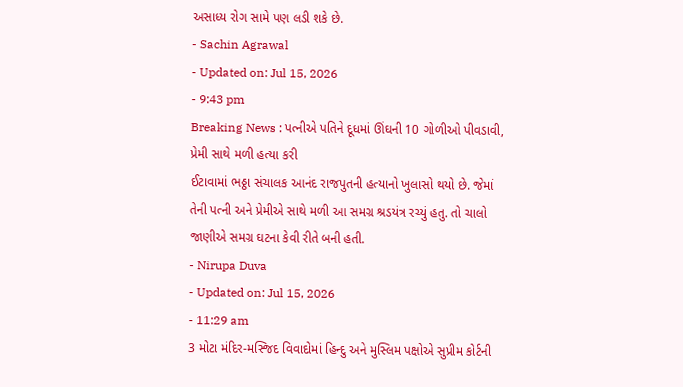અસાધ્ય રોગ સામે પણ લડી શકે છે.
- Sachin Agrawal
- Updated on: Jul 15, 2026
- 9:43 pm
Breaking News : પત્નીએ પતિને દૂધમાં ઊંઘની 10 ગોળીઓ પીવડાવી, પ્રેમી સાથે મળી હત્યા કરી
ઈટાવામાં ભઠ્ઠા સંચાલક આનંદ રાજપુતની હત્યાનો ખુલાસો થયો છે. જેમાં તેની પત્ની અને પ્રેમીએ સાથે મળી આ સમગ્ર શ્રડયંત્ર રચ્યું હતુ. તો ચાલો જાણીએ સમગ્ર ઘટના કેવી રીતે બની હતી.
- Nirupa Duva
- Updated on: Jul 15, 2026
- 11:29 am
3 મોટા મંદિર-મસ્જિદ વિવાદોમાં હિન્દુ અને મુસ્લિમ પક્ષોએ સુપ્રીમ કોર્ટની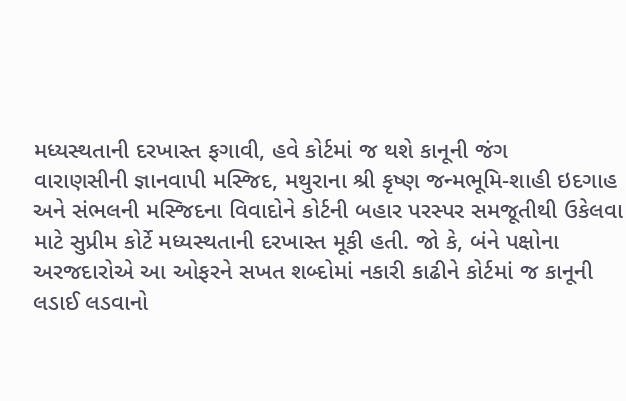મધ્યસ્થતાની દરખાસ્ત ફગાવી, હવે કોર્ટમાં જ થશે કાનૂની જંગ
વારાણસીની જ્ઞાનવાપી મસ્જિદ, મથુરાના શ્રી કૃષ્ણ જન્મભૂમિ-શાહી ઇદગાહ અને સંભલની મસ્જિદના વિવાદોને કોર્ટની બહાર પરસ્પર સમજૂતીથી ઉકેલવા માટે સુપ્રીમ કોર્ટે મધ્યસ્થતાની દરખાસ્ત મૂકી હતી. જો કે, બંને પક્ષોના અરજદારોએ આ ઓફરને સખત શબ્દોમાં નકારી કાઢીને કોર્ટમાં જ કાનૂની લડાઈ લડવાનો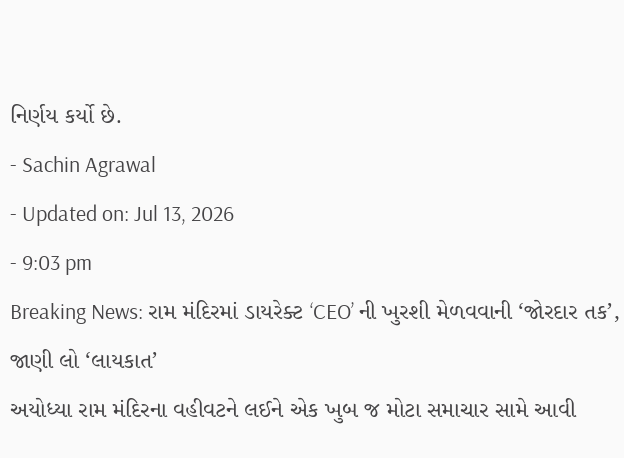નિર્ણય કર્યો છે.
- Sachin Agrawal
- Updated on: Jul 13, 2026
- 9:03 pm
Breaking News: રામ મંદિરમાં ડાયરેક્ટ ‘CEO’ ની ખુરશી મેળવવાની ‘જોરદાર તક’, જાણી લો ‘લાયકાત’
અયોધ્યા રામ મંદિરના વહીવટને લઈને એક ખુબ જ મોટા સમાચાર સામે આવી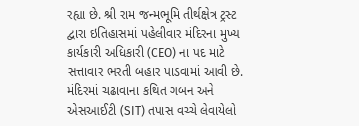રહ્યા છે. શ્રી રામ જન્મભૂમિ તીર્થક્ષેત્ર ટ્રસ્ટ દ્વારા ઇતિહાસમાં પહેલીવાર મંદિરના મુખ્ય કાર્યકારી અધિકારી (CEO) ના પદ માટે સત્તાવાર ભરતી બહાર પાડવામાં આવી છે. મંદિરમાં ચઢાવાના કથિત ગબન અને એસઆઈટી (SIT) તપાસ વચ્ચે લેવાયેલો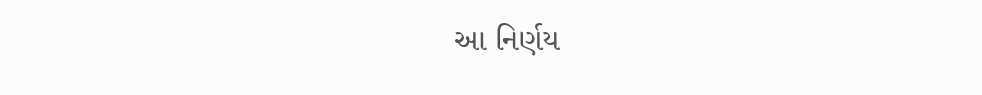આ નિર્ણય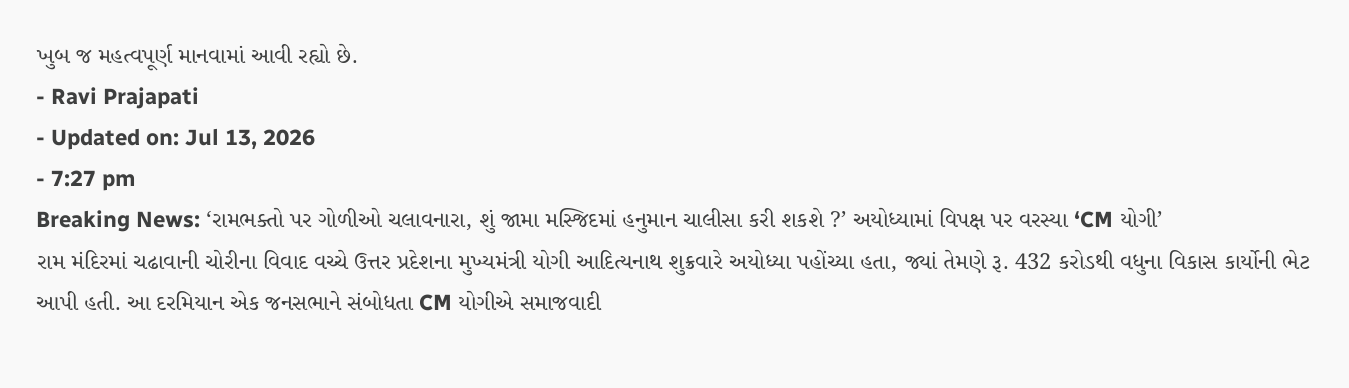ખુબ જ મહત્વપૂર્ણ માનવામાં આવી રહ્યો છે.
- Ravi Prajapati
- Updated on: Jul 13, 2026
- 7:27 pm
Breaking News: ‘રામભક્તો પર ગોળીઓ ચલાવનારા, શું જામા મસ્જિદમાં હનુમાન ચાલીસા કરી શકશે ?’ અયોધ્યામાં વિપક્ષ પર વરસ્યા ‘CM યોગી’
રામ મંદિરમાં ચઢાવાની ચોરીના વિવાદ વચ્ચે ઉત્તર પ્રદેશના મુખ્યમંત્રી યોગી આદિત્યનાથ શુક્રવારે અયોધ્યા પહોંચ્યા હતા, જ્યાં તેમણે રૂ. 432 કરોડથી વધુના વિકાસ કાર્યોની ભેટ આપી હતી. આ દરમિયાન એક જનસભાને સંબોધતા CM યોગીએ સમાજવાદી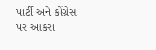પાર્ટી અને કોંગ્રેસ પર આકરા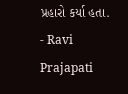પ્રહારો કર્યા હતા.
- Ravi Prajapati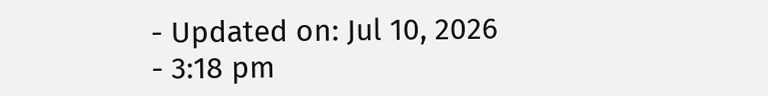- Updated on: Jul 10, 2026
- 3:18 pm